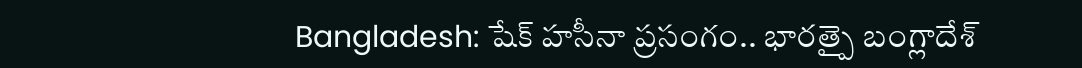Bangladesh: షేక్ హసీనా ప్రసంగం.. భారత్పై బంగ్లాదేశ్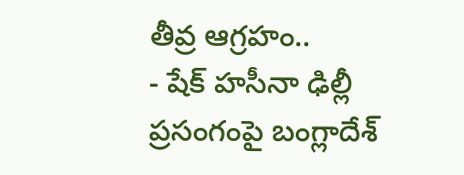తీవ్ర ఆగ్రహం..
- షేక్ హసీనా ఢిల్లీ ప్రసంగంపై బంగ్లాదేశ్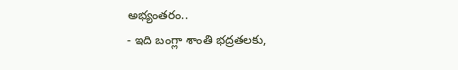అభ్యంతరం..
- ఇది బంగ్లా శాంతి భద్రతలకు,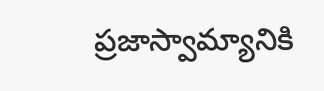ప్రజాస్వామ్యానికి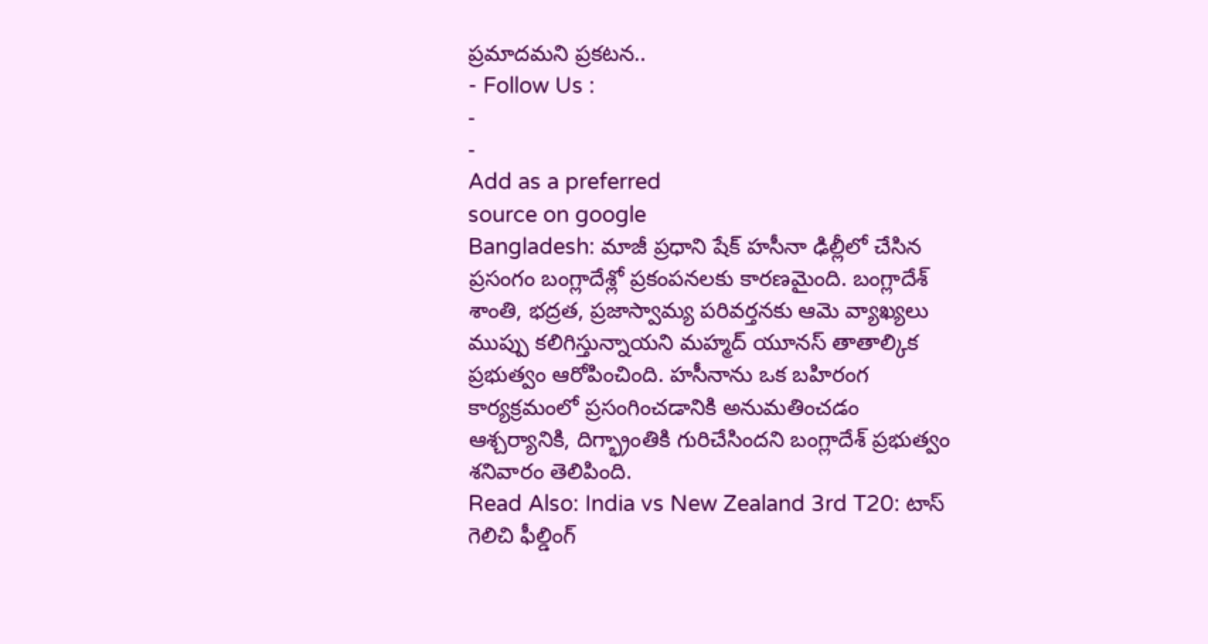ప్రమాదమని ప్రకటన..
- Follow Us :
-
-
Add as a preferred
source on google
Bangladesh: మాజీ ప్రధాని షేక్ హసీనా ఢిల్లీలో చేసిన ప్రసంగం బంగ్లాదేశ్లో ప్రకంపనలకు కారణమైంది. బంగ్లాదేశ్ శాంతి, భద్రత, ప్రజాస్వామ్య పరివర్తనకు ఆమె వ్యాఖ్యలు ముప్పు కలిగిస్తున్నాయని మహ్మద్ యూనస్ తాతాల్కిక ప్రభుత్వం ఆరోపించింది. హసీనాను ఒక బహిరంగ కార్యక్రమంలో ప్రసంగించడానికి అనుమతించడం ఆశ్చర్యానికి, దిగ్భ్రాంతికి గురిచేసిందని బంగ్లాదేశ్ ప్రభుత్వం శనివారం తెలిపింది.
Read Also: India vs New Zealand 3rd T20: టాస్ గెలిచి ఫీల్డింగ్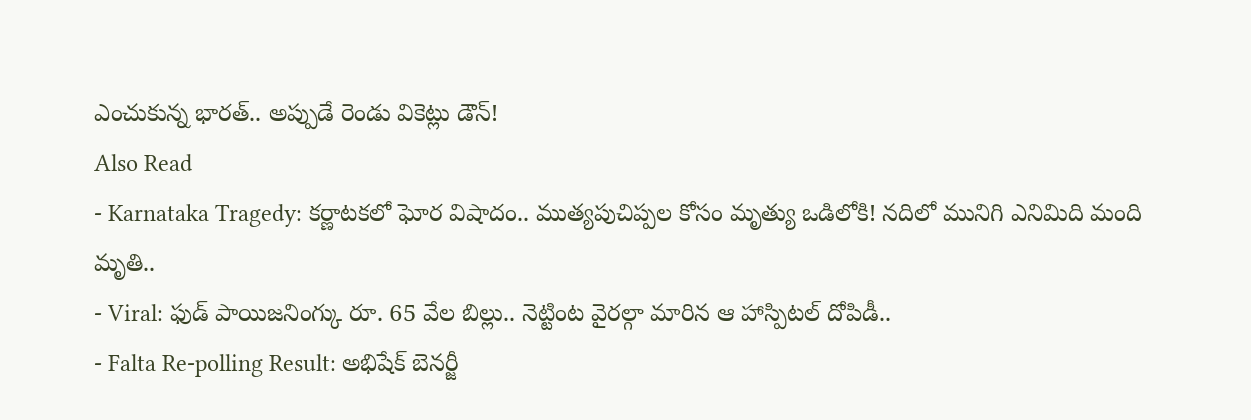ఎంచుకున్న భారత్.. అప్పుడే రెండు వికెట్లు డౌన్!
Also Read
- Karnataka Tragedy: కర్ణాటకలో ఘోర విషాదం.. ముత్యపుచిప్పల కోసం మృత్యు ఒడిలోకి! నదిలో మునిగి ఎనిమిది మంది మృతి..
- Viral: ఫుడ్ పాయిజనింగ్కు రూ. 65 వేల బిల్లు.. నెట్టింట వైరల్గా మారిన ఆ హాస్పిటల్ దోపిడీ..
- Falta Re-polling Result: అభిషేక్ బెనర్జీ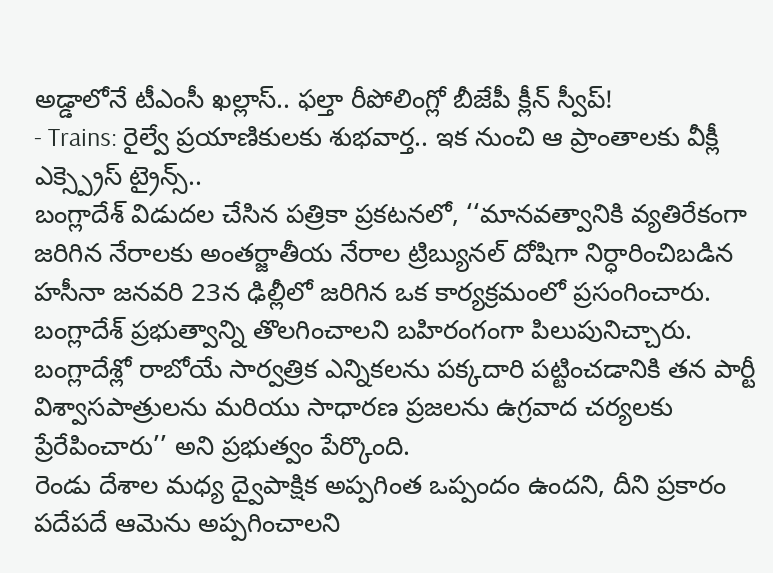అడ్డాలోనే టీఎంసీ ఖల్లాస్.. ఫల్తా రీపోలింగ్లో బీజేపీ క్లీన్ స్వీప్!
- Trains: రైల్వే ప్రయాణికులకు శుభవార్త.. ఇక నుంచి ఆ ప్రాంతాలకు వీక్లీ ఎక్స్ప్రెస్ ట్రైన్స్..
బంగ్లాదేశ్ విడుదల చేసిన పత్రికా ప్రకటనలో, ‘‘మానవత్వానికి వ్యతిరేకంగా జరిగిన నేరాలకు అంతర్జాతీయ నేరాల ట్రిబ్యునల్ దోషిగా నిర్ధారించిబడిన హసీనా జనవరి 23న ఢిల్లీలో జరిగిన ఒక కార్యక్రమంలో ప్రసంగించారు. బంగ్లాదేశ్ ప్రభుత్వాన్ని తొలగించాలని బహిరంగంగా పిలుపునిచ్చారు. బంగ్లాదేశ్లో రాబోయే సార్వత్రిక ఎన్నికలను పక్కదారి పట్టించడానికి తన పార్టీ విశ్వాసపాత్రులను మరియు సాధారణ ప్రజలను ఉగ్రవాద చర్యలకు ప్రేరేపించారు’’ అని ప్రభుత్వం పేర్కొంది.
రెండు దేశాల మధ్య ద్వైపాక్షిక అప్పగింత ఒప్పందం ఉందని, దీని ప్రకారం పదేపదే ఆమెను అప్పగించాలని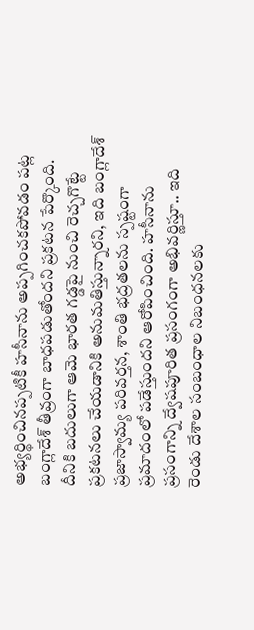అభ్యర్థించినప్పటికీ హసీనాను అప్పగించకపోవడం పట్ల బంగ్లాదేశ్ తీవ్రంగా బాధపడుతోందని ప్రకటన పేర్కొంది. దీనికి బదులుగా ఆమె భారత గడ్డపై నుంచి రెచ్చగొట్టే ప్రకటనలు చేయడానికి అనుమతిస్తున్నారని, ఇది బంగ్లాదేశ్ ప్రజాస్వామ్య పరివర్తన, శాంతి భద్రతలను స్పష్టంగా ప్రమాదంలో పడేస్తుందని ఆరోపించింది. హసీనాను ప్రసంగాన్ని ద్వేషపూరిత ప్రసంగంగా అభివర్ణిస్తూ.. ఇది రెండు దేశాల సంబంధాల నిబంధనలకు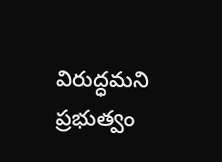విరుద్ధమని ప్రభుత్వం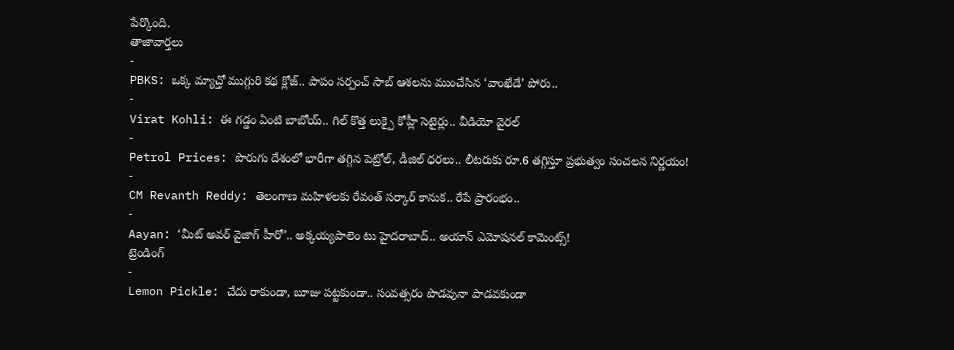పేర్కొంది.
తాజావార్తలు
-
PBKS: ఒక్క మ్యాచ్తో ముగ్గురి కథ క్లోజ్.. పాపం సర్పంచ్ సాబ్ ఆశలను ముంచేసిన ‘వాంఖేడే’ పోరు..
-
Virat Kohli: ఈ గడ్డం ఏంటి బాబోయ్.. గిల్ కొత్త లుక్పై కోహ్లీ సెటైర్లు.. వీడియో వైరల్
-
Petrol Prices: పొరుగు దేశంలో భారీగా తగ్గిన పెట్రోల్, డీజిల్ ధరలు.. లీటరుకు రూ.6 తగ్గిస్తూ ప్రభుత్వం సంచలన నిర్ణయం!
-
CM Revanth Reddy: తెలంగాణ మహిళలకు రేవంత్ సర్కార్ కానుక.. రేపే ప్రారంభం..
-
Aayan: ‘మీట్ అవర్ వైజాగ్ హీరో’.. అక్కయ్యపాలెం టు హైదరాబాద్.. అయాన్ ఎమోషనల్ కామెంట్స్!
ట్రెండింగ్
-
Lemon Pickle: చేదు రాకుండా, బూజు పట్టకుండా.. సంవత్సరం పొడవునా పాడవకుండా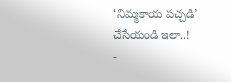‘నిమ్మకాయ పచ్చడి’ చేసేయండి ఇలా..!
-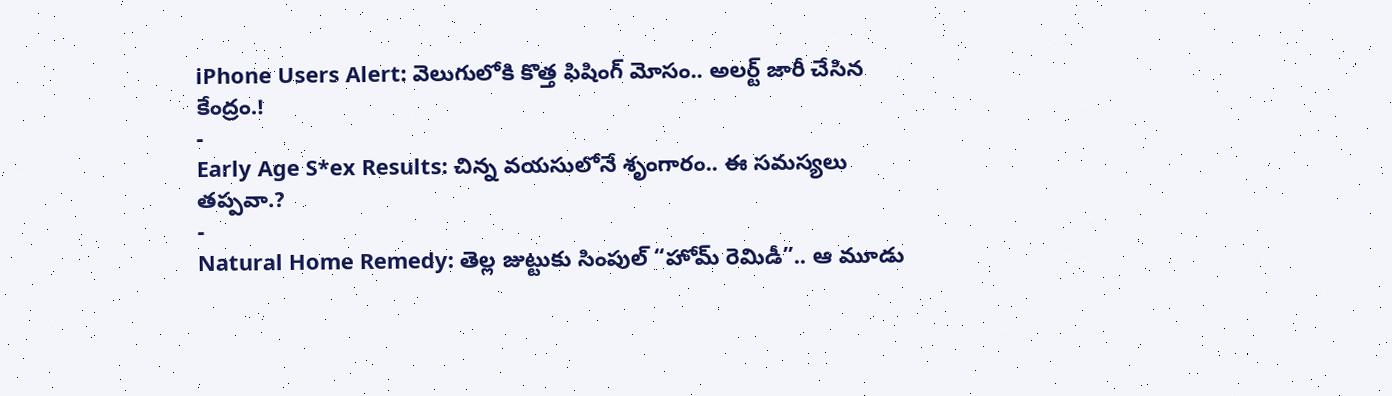iPhone Users Alert: వెలుగులోకి కొత్త ఫిషింగ్ మోసం.. అలర్ట్ జారీ చేసిన కేంద్రం.!
-
Early Age S*ex Results: చిన్న వయసులోనే శృంగారం.. ఈ సమస్యలు తప్పవా.?
-
Natural Home Remedy: తెల్ల జుట్టుకు సింపుల్ “హోమ్ రెమిడీ”.. ఆ మూడు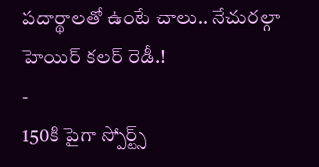పదార్థాలతో ఉంటే చాలు.. నేచురల్గా హెయిర్ కలర్ రెడీ.!
-
150కి పైగా స్పోర్ట్స్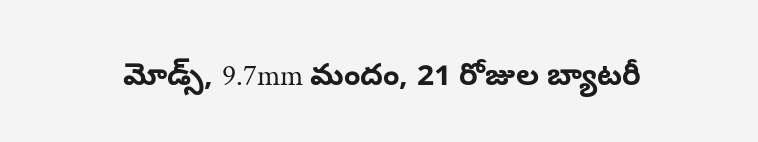మోడ్స్, 9.7mm మందం, 21 రోజుల బ్యాటరీ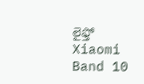లైఫ్తో Xiaomi Band 10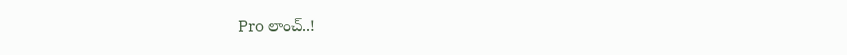Pro లాంచ్..!